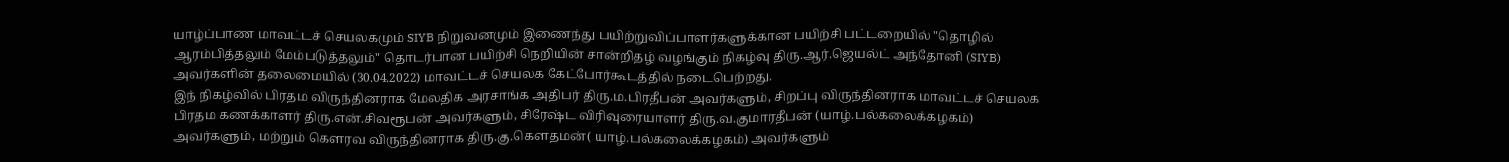யாழ்ப்பாண மாவட்டச் செயலகமும் SIYB நிறுவனமும் இணைந்து பயிற்றுவிப்பாளர்களுக்கான பயிற்சி பட்டறையில் "தொழில் ஆரம்பித்தலும் மேம்படுத்தலும்" தொடர்பான பயிற்சி நெறியின் சான்றிதழ் வழங்கும் நிகழ்வு திரு.ஆர்.ஜெயல்ட் அந்தோனி (SIYB) அவர்களின் தலைமையில் (30.04.2022) மாவட்டச் செயலக கேட்போர்கூடத்தில் நடைபெற்றது.
இந் நிகழ்வில் பிரதம விருந்தினராக மேலதிக அரசாங்க அதிபர் திரு.ம.பிரதீபன் அவர்களும், சிறப்பு விருந்தினராக மாவட்டச் செயலக பிரதம கணக்காளர் திரு.என்.சிவரூபன் அவர்களும், சிரேஷ்ட விரிவுரையாளர் திரு.வ.குமாரதீபன் (யாழ்.பல்கலைக்கழகம்) அவர்களும், மற்றும் கௌரவ விருந்தினராக திரு.கு.கௌதமன்( யாழ்.பல்கலைக்கழகம்) அவர்களும்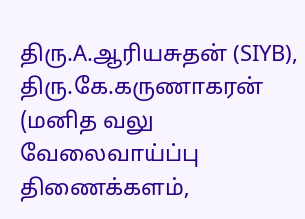திரு.A.ஆரியசுதன் (SIYB), திரு.கே.கருணாகரன் (மனித வலு வேலைவாய்ப்பு திணைக்களம்,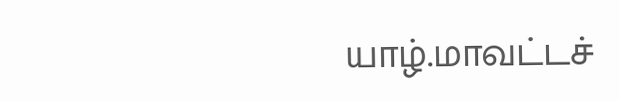யாழ்.மாவட்டச்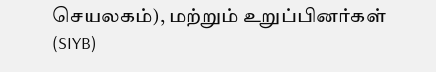செயலகம்), மற்றும் உறுப்பினர்கள் (SIYB)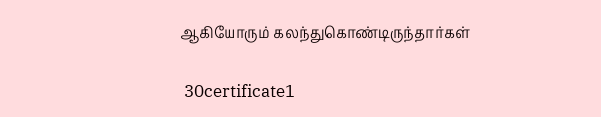ஆகியோரும் கலந்துகொண்டிருந்தார்கள்

 30certificate1